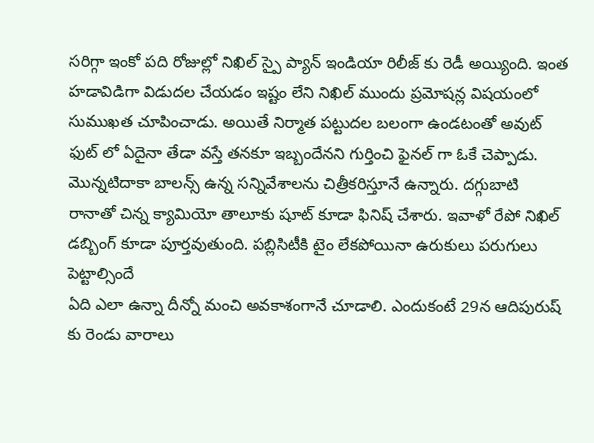సరిగ్గా ఇంకో పది రోజుల్లో నిఖిల్ స్పై ప్యాన్ ఇండియా రిలీజ్ కు రెడీ అయ్యింది. ఇంత హడావిడిగా విడుదల చేయడం ఇష్టం లేని నిఖిల్ ముందు ప్రమోషన్ల విషయంలో సుముఖత చూపించాడు. అయితే నిర్మాత పట్టుదల బలంగా ఉండటంతో అవుట్ ఫుట్ లో ఏదైనా తేడా వస్తే తనకూ ఇబ్బందేనని గుర్తించి ఫైనల్ గా ఓకే చెప్పాడు. మొన్నటిదాకా బాలన్స్ ఉన్న సన్నివేశాలను చిత్రీకరిస్తూనే ఉన్నారు. దగ్గుబాటి రానాతో చిన్న క్యామియో తాలూకు షూట్ కూడా ఫినిష్ చేశారు. ఇవాళో రేపో నిఖిల్ డబ్బింగ్ కూడా పూర్తవుతుంది. పబ్లిసిటీకి టైం లేకపోయినా ఉరుకులు పరుగులు పెట్టాల్సిందే
ఏది ఎలా ఉన్నా దీన్నో మంచి అవకాశంగానే చూడాలి. ఎందుకంటే 29న ఆదిపురుష్ కు రెండు వారాలు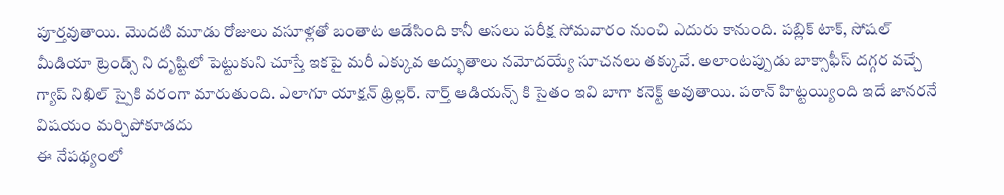పూర్తవుతాయి. మొదటి మూడు రోజులు వసూళ్లతో బంతాట ఆడేసింది కానీ అసలు పరీక్ష సోమవారం నుంచి ఎదురు కానుంది. పబ్లిక్ టాక్, సోషల్ మీడియా ట్రెండ్స్ ని దృష్టిలో పెట్టుకుని చూస్తే ఇకపై మరీ ఎక్కువ అద్భుతాలు నమోదయ్యే సూచనలు తక్కువే. అలాంటప్పుడు బాక్సాఫీస్ దగ్గర వచ్చే గ్యాప్ నిఖిల్ స్పైకి వరంగా మారుతుంది. ఎలాగూ యాక్షన్ థ్రిల్లర్. నార్త్ ఆడియన్స్ కి సైతం ఇవి బాగా కనెక్ట్ అవుతాయి. పఠాన్ హిట్టయ్యింది ఇదే జానరనే విషయం మర్చిపోకూడదు
ఈ నేపథ్యంలో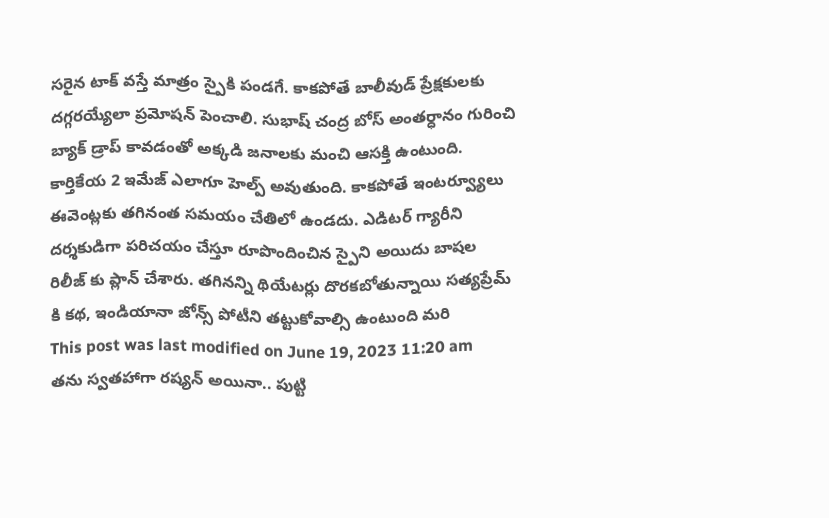సరైన టాక్ వస్తే మాత్రం స్పైకి పండగే. కాకపోతే బాలీవుడ్ ప్రేక్షకులకు దగ్గరయ్యేలా ప్రమోషన్ పెంచాలి. సుభాష్ చంద్ర బోస్ అంతర్ధానం గురించి బ్యాక్ డ్రాప్ కావడంతో అక్కడి జనాలకు మంచి ఆసక్తి ఉంటుంది. కార్తికేయ 2 ఇమేజ్ ఎలాగూ హెల్ప్ అవుతుంది. కాకపోతే ఇంటర్వ్యూలు ఈవెంట్లకు తగినంత సమయం చేతిలో ఉండదు. ఎడిటర్ గ్యారీని దర్శకుడిగా పరిచయం చేస్తూ రూపొందించిన స్పైని అయిదు బాషల రిలీజ్ కు ప్లాన్ చేశారు. తగినన్ని థియేటర్లు దొరకబోతున్నాయి సత్యప్రేమ్ కి కథ, ఇండియానా జోన్స్ పోటీని తట్టుకోవాల్సి ఉంటుంది మరి
This post was last modified on June 19, 2023 11:20 am
తను స్వతహాగా రష్యన్ అయినా.. పుట్టి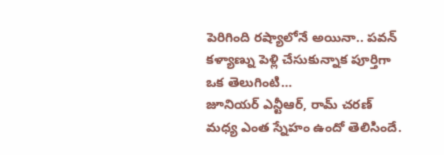పెరిగింది రష్యాలోనే అయినా.. పవన్ కళ్యాణ్ను పెళ్లి చేసుకున్నాక పూర్తిగా ఒక తెలుగింటి…
జూనియర్ ఎన్టీఆర్, రామ్ చరణ్ మధ్య ఎంత స్నేహం ఉందో తెలిసిందే.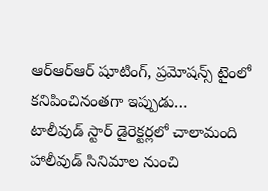ఆర్ఆర్ఆర్ షూటింగ్, ప్రమోషన్స్ టైంలో కనిపించినంతగా ఇప్పుడు…
టాలీవుడ్ స్టార్ డైరెక్టర్లలో చాలామంది హాలీవుడ్ సినిమాల నుంచి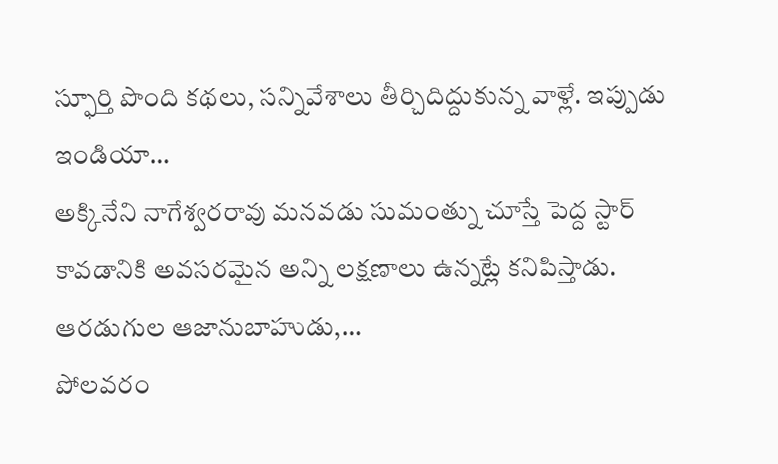స్ఫూర్తి పొంది కథలు, సన్నివేశాలు తీర్చిదిద్దుకున్న వాళ్లే. ఇప్పుడు ఇండియా…
అక్కినేని నాగేశ్వరరావు మనవడు సుమంత్ను చూస్తే పెద్ద స్టార్ కావడానికి అవసరమైన అన్ని లక్షణాలు ఉన్నట్లే కనిపిస్తాడు. ఆరడుగుల ఆజానుబాహుడు,…
పోలవరం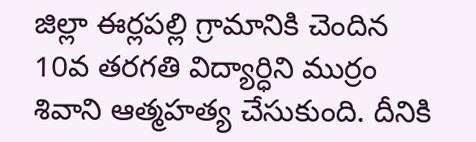జిల్లా ఈర్లపల్లి గ్రామానికి చెందిన 10వ తరగతి విద్యార్ధిని ముర్రం శివాని ఆత్మహత్య చేసుకుంది. దీనికి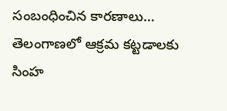సంబంధించిన కారణాలు…
తెలంగాణలో ఆక్రమ కట్టడాలకు సింహ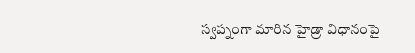స్వప్నంగా మారిన హైడ్రా విధానంపై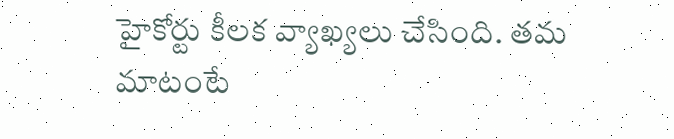హైకోర్టు కీలక వ్యాఖ్యలు చేసింది. తమ మాటంటే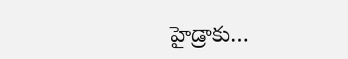హైడ్రాకు…